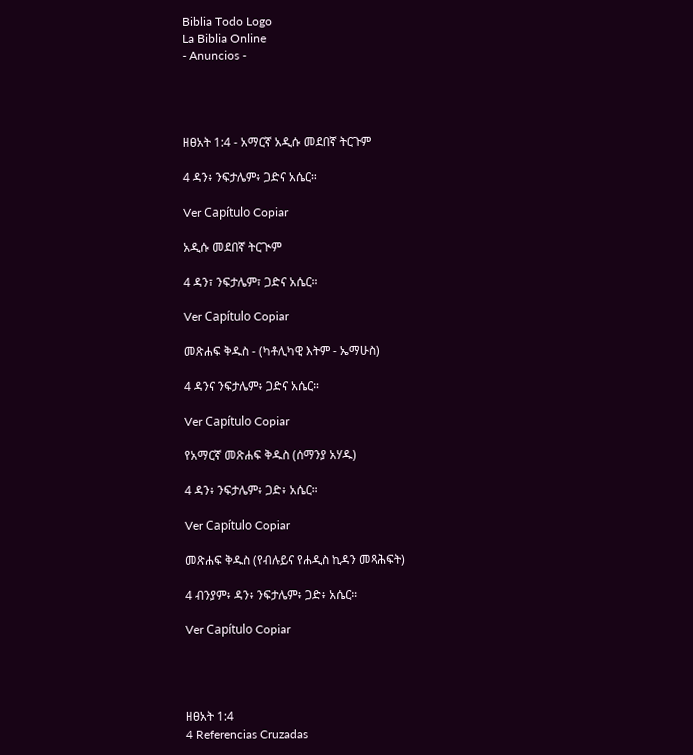Biblia Todo Logo
La Biblia Online
- Anuncios -




ዘፀአት 1:4 - አማርኛ አዲሱ መደበኛ ትርጉም

4 ዳን፥ ንፍታሌም፥ ጋድና አሴር።

Ver Capítulo Copiar

አዲሱ መደበኛ ትርጒም

4 ዳን፣ ንፍታሌም፣ ጋድና አሴር።

Ver Capítulo Copiar

መጽሐፍ ቅዱስ - (ካቶሊካዊ እትም - ኤማሁስ)

4 ዳንና ንፍታሌም፥ ጋድና አሴር።

Ver Capítulo Copiar

የአማርኛ መጽሐፍ ቅዱስ (ሰማንያ አሃዱ)

4 ዳን፥ ንፍታሌም፥ ጋድ፥ አሴር።

Ver Capítulo Copiar

መጽሐፍ ቅዱስ (የብሉይና የሐዲስ ኪዳን መጻሕፍት)

4 ብንያም፥ ዳን፥ ንፍታሌም፥ ጋድ፥ አሴር።

Ver Capítulo Copiar




ዘፀአት 1:4
4 Referencias Cruzadas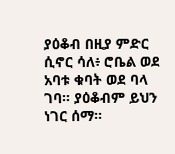ያዕቆብ በዚያ ምድር ሲኖር ሳለ፥ ሮቤል ወደ አባቱ ቁባት ወደ ባላ ገባ። ያዕቆብም ይህን ነገር ሰማ።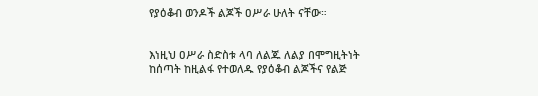የያዕቆብ ወንዶች ልጆች ዐሥራ ሁለት ናቸው።


እነዚህ ዐሥራ ስድስቱ ላባ ለልጁ ለልያ በሞግዚትነት ከሰጣት ከዚልፋ የተወለዱ የያዕቆብ ልጆችና የልጅ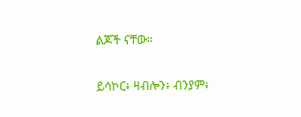ልጆች ናቸው።


ይሳኮር፥ ዛብሎን፥ ብንያም፥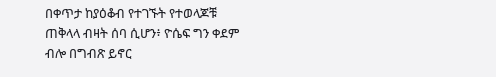በቀጥታ ከያዕቆብ የተገኙት የተወላጆቹ ጠቅላላ ብዛት ሰባ ሲሆን፥ ዮሴፍ ግን ቀደም ብሎ በግብጽ ይኖር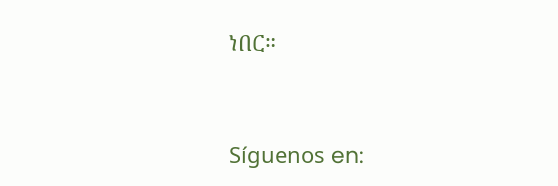ነበር።


Síguenos en: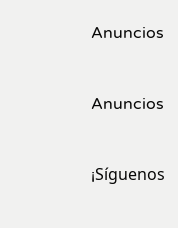Anuncios


Anuncios


¡Síguenos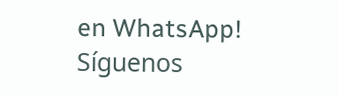en WhatsApp! Síguenos